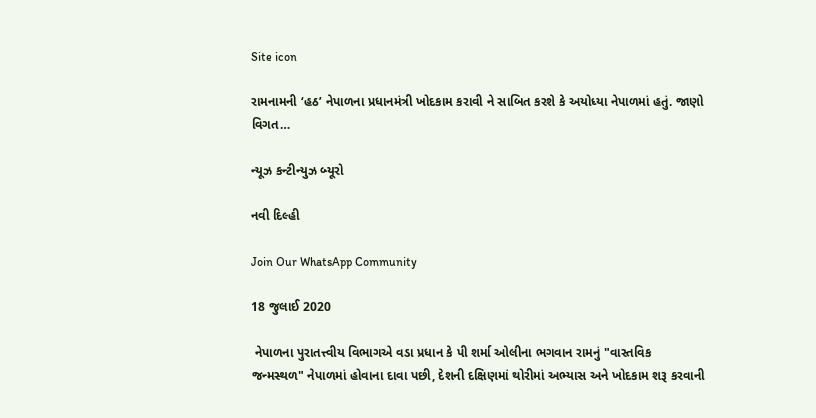Site icon

રામનામની ‘હઠ’ નેપાળના પ્રધાનમંત્રી ખોદકામ કરાવી ને સાબિત કરશે કે અયોધ્યા નેપાળમાં હતું. જાણો વિગત…

ન્યૂઝ કન્ટીન્યુઝ બ્યૂરો

નવી દિલ્હી

Join Our WhatsApp Community

18 જુલાઈ 2020

 નેપાળના પુરાતત્ત્વીય વિભાગએ વડા પ્રધાન કે પી શર્મા ઓલીના ભગવાન રામનું "વાસ્તવિક જન્મસ્થળ" નેપાળમાં હોવાના દાવા પછી, દેશની દક્ષિણમાં થોરીમાં અભ્યાસ અને ખોદકામ શરૂ કરવાની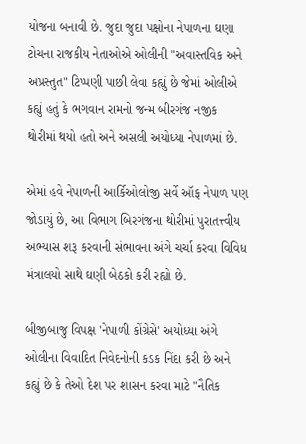યોજના બનાવી છે. જુદા જુદા પક્ષોના નેપાળના ઘણા ટોચના રાજકીય નેતાઓએ ઓલીની "અવાસ્તવિક અને અપ્રસ્તુત" ટિપ્પણી પાછી લેવા કહ્યું છે જેમાં ઓલીએ કહ્યું હતું કે ભગવાન રામનો જન્મ બીરગંજ નજીક થોરીમાં થયો હતો અને અસલી અયોધ્યા નેપાળમાં છે.

એમાં હવે નેપાળની આર્કિઓલોજી સર્વે ઑફ નેપાળ પણ જોડાયું છે, આ વિભાગ બિરગંજના થોરીમાં પુરાતત્ત્વીય અભ્યાસ શરૂ કરવાની સંભાવના અંગે ચર્ચા કરવા વિવિધ મંત્રાલયો સાથે ઘણી બેઠકો કરી રહ્યો છે.

બીજીબાજુ વિપક્ષ 'નેપાળી કોંગ્રેસે' અયોધ્યા અંગે ઓલીના વિવાદિત નિવેદનોની કડક નિંદા કરી છે અને કહ્યું છે કે તેઓ દેશ પર શાસન કરવા માટે "નૈતિક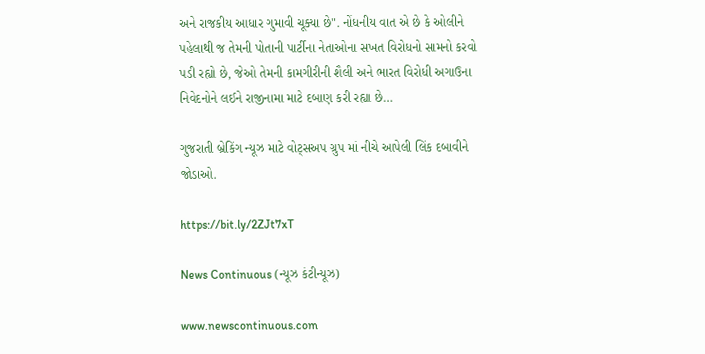અને રાજકીય આધાર ગુમાવી ચૂક્યા છે". નોંધનીય વાત એ છે કે ઓલીને પહેલાથી જ તેમની પોતાની પાર્ટીના નેતાઓના સખત વિરોધનો સામનો કરવો પડી રહ્યો છે, જેઓ તેમની કામગીરીની શૈલી અને ભારત વિરોધી અગાઉના નિવેદનોને લઈને રાજીનામા માટે દબાણ કરી રહ્યા છે…

ગુજરાતી બ્રેકિંગ ન્યૂઝ માટે વોટ્સઅપ ગ્રુપ માં નીચે આપેલી લિંક દબાવીને જોડાઓ.

https://bit.ly/2ZJt7xT

News Continuous (ન્યૂઝ કંટીન્યૂઝ)

www.newscontinuous.com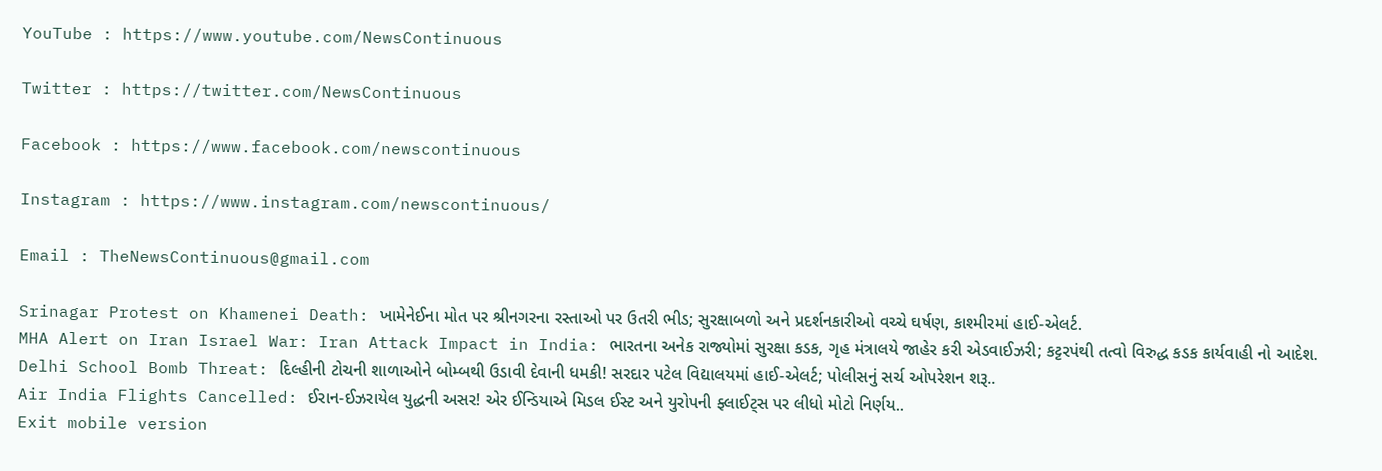YouTube : https://www.youtube.com/NewsContinuous

Twitter : https://twitter.com/NewsContinuous

Facebook : https://www.facebook.com/newscontinuous

Instagram : https://www.instagram.com/newscontinuous/

Email : TheNewsContinuous@gmail.com

Srinagar Protest on Khamenei Death: ખામેનેઈના મોત પર શ્રીનગરના રસ્તાઓ પર ઉતરી ભીડ; સુરક્ષાબળો અને પ્રદર્શનકારીઓ વચ્ચે ઘર્ષણ, કાશ્મીરમાં હાઈ-એલર્ટ.
MHA Alert on Iran Israel War: Iran Attack Impact in India: ભારતના અનેક રાજ્યોમાં સુરક્ષા કડક, ગૃહ મંત્રાલયે જાહેર કરી એડવાઈઝરી; કટ્ટરપંથી તત્વો વિરુદ્ધ કડક કાર્યવાહી નો આદેશ.
Delhi School Bomb Threat: દિલ્હીની ટોચની શાળાઓને બોમ્બથી ઉડાવી દેવાની ધમકી! સરદાર પટેલ વિદ્યાલયમાં હાઈ-એલર્ટ; પોલીસનું સર્ચ ઓપરેશન શરૂ..
Air India Flights Cancelled: ઈરાન-ઈઝરાયેલ યુદ્ધની અસર! એર ઈન્ડિયાએ મિડલ ઈસ્ટ અને યુરોપની ફ્લાઈટ્સ પર લીધો મોટો નિર્ણય..
Exit mobile version